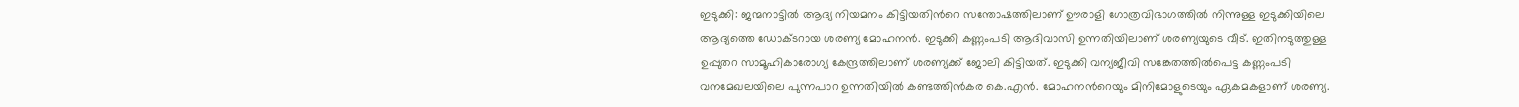ഇടുക്കി: ജന്മനാട്ടിൽ ആദ്യ നിയമനം കിട്ടിയതിൻറെ സന്തോഷത്തിലാണ് ഊരാളി ഗോത്രവിഭാഗത്തിൽ നിന്നുള്ള ഇടുക്കിയിലെ ആദ്യത്തെ ഡോക്ടറായ ശരണ്യ മോഹനൻ. ഇടുക്കി കണ്ണംപടി ആദിവാസി ഉന്നതിയിലാണ് ശരണ്യയുടെ വീട്. ഇതിനടുത്തുള്ള ഉപ്പുതറ സാമൂഹികാരോഗ്യ കേന്ദ്രത്തിലാണ് ശരണ്യക്ക് ജോലി കിട്ടിയത്. ഇടുക്കി വന്യജീവി സങ്കേതത്തിൽപെട്ട കണ്ണംപടി വനമേഖലയിലെ പുന്നപാറ ഉന്നതിയിൽ കണ്ടത്തിൻകര കെ.എൻ. മോഹനൻറെയും മിനിമോളുടെയും ഏകമകളാണ് ശരണ്യ.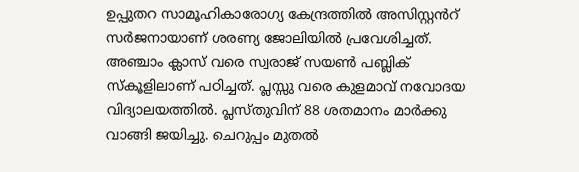ഉപ്പുതറ സാമൂഹികാരോഗ്യ കേന്ദ്രത്തിൽ അസിസ്റ്റൻറ് സർജനായാണ് ശരണ്യ ജോലിയിൽ പ്രവേശിച്ചത്. അഞ്ചാം ക്ലാസ് വരെ സ്വരാജ് സയൺ പബ്ലിക് സ്കൂളിലാണ് പഠിച്ചത്. പ്ലസ്സു വരെ കുളമാവ് നവോദയ വിദ്യാലയത്തിൽ. പ്ലസ്തുവിന് 88 ശതമാനം മാർക്കു വാങ്ങി ജയിച്ചു. ചെറുപ്പം മുതൽ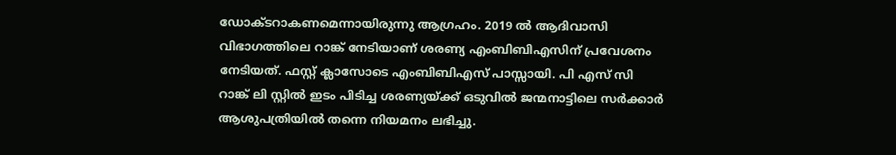ഡോക്ടറാകണമെന്നായിരുന്നു ആഗ്രഹം. 2019 ൽ ആദിവാസി വിഭാഗത്തിലെ റാങ്ക് നേടിയാണ് ശരണ്യ എംബിബിഎസിന് പ്രവേശനം നേടിയത്. ഫസ്റ്റ് ക്ലാസോടെ എംബിബിഎസ് പാസ്സായി. പി എസ് സി റാങ്ക് ലി സ്റ്റിൽ ഇടം പിടിച്ച ശരണ്യയ്ക്ക് ഒടുവിൽ ജന്മനാട്ടിലെ സർക്കാർ ആശുപത്രിയിൽ തന്നെ നിയമനം ലഭിച്ചു.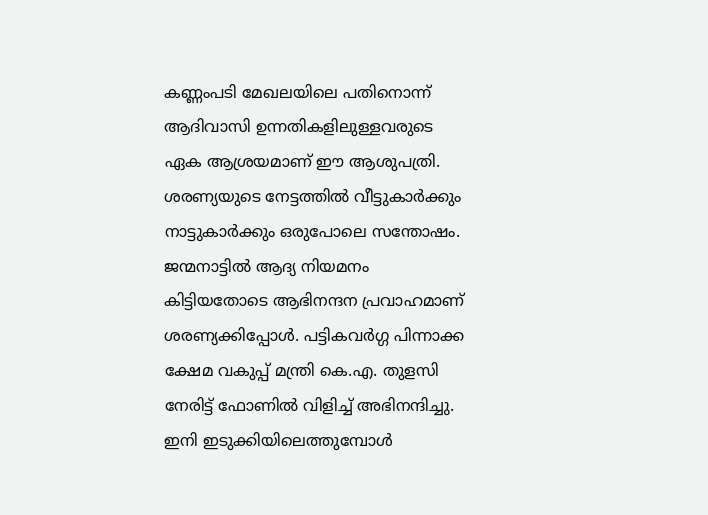കണ്ണംപടി മേഖലയിലെ പതിനൊന്ന് ആദിവാസി ഉന്നതികളിലുള്ളവരുടെ ഏക ആശ്രയമാണ് ഈ ആശുപത്രി. ശരണ്യയുടെ നേട്ടത്തിൽ വീട്ടുകാർക്കും നാട്ടുകാർക്കും ഒരുപോലെ സന്തോഷം. ജന്മനാട്ടിൽ ആദ്യ നിയമനം കിട്ടിയതോടെ ആഭിനന്ദന പ്രവാഹമാണ് ശരണ്യക്കിപ്പോൾ. പട്ടികവർഗ്ഗ പിന്നാക്ക ക്ഷേമ വകുപ്പ് മന്ത്രി കെ.എ. തുളസി നേരിട്ട് ഫോണിൽ വിളിച്ച് അഭിനന്ദിച്ചു. ഇനി ഇടുക്കിയിലെത്തുമ്പോൾ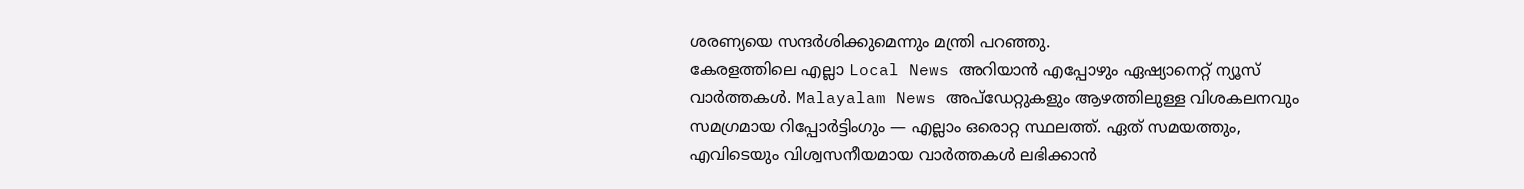ശരണ്യയെ സന്ദർശിക്കുമെന്നും മന്ത്രി പറഞ്ഞു.
കേരളത്തിലെ എല്ലാ Local News അറിയാൻ എപ്പോഴും ഏഷ്യാനെറ്റ് ന്യൂസ് വാർത്തകൾ. Malayalam News അപ്ഡേറ്റുകളും ആഴത്തിലുള്ള വിശകലനവും സമഗ്രമായ റിപ്പോർട്ടിംഗും — എല്ലാം ഒരൊറ്റ സ്ഥലത്ത്. ഏത് സമയത്തും, എവിടെയും വിശ്വസനീയമായ വാർത്തകൾ ലഭിക്കാൻ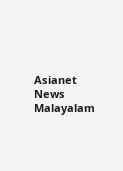Asianet News Malayalam